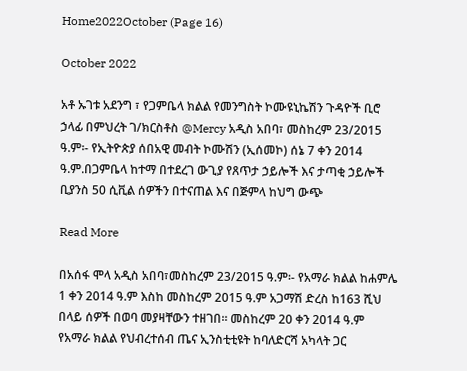Home2022October (Page 16)

October 2022

አቶ ኡገቱ አደንግ ፣ የጋምቤላ ክልል የመንግስት ኮሙዩኒኬሽን ጉዳዮች ቢሮ ኃላፊ በምህረት ገ/ክርስቶስ @Mercy አዲስ አበባ፣ መስከረም 23/2015 ዓ.ም፡- የኢትዮጵያ ሰበአዊ መብት ኮሙሽን (ኢሰመኮ) ሰኔ 7 ቀን 2014 ዓ.ም.በጋምቤላ ከተማ በተደረገ ውጊያ የጸጥታ ኃይሎች እና ታጣቂ ኃይሎች ቢያንስ 50 ሲቪል ሰዎችን በተናጠል እና በጅምላ ከህግ ውጭ

Read More

በአሰፋ ሞላ አዲስ አበባ፣መስከረም 23/2015 ዓ.ም፡- የአማራ ክልል ከሐምሌ 1 ቀን 2014 ዓ.ም እስከ መስከረም 2015 ዓ.ም አጋማሽ ድረስ ከ163 ሺህ በላይ ሰዎች በወባ መያዛቸውን ተዘገበ። መስከረም 20 ቀን 2014 ዓ.ም የአማራ ክልል የህብረተሰብ ጤና ኢንስቲቲዩት ከባለድርሻ አካላት ጋር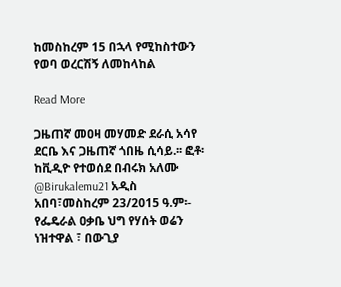ከመስከረም 15 በኋላ የሚከስተውን የወባ ወረርሽኝ ለመከላከል

Read More

ጋዜጠኛ መዐዛ መሃመድ ደራሲ አሳየ ደርቤ እና ጋዜጠኛ ጎበዜ ሲሳይ.፡፡ ፎቶ፡ ከቪዲዮ የተወሰደ በብሩክ አለሙ @Birukalemu21 አዲስ አበባ፣መስከረም 23/2015 ዓ.ም፡- የፌዴራል ዐቃቤ ህግ የሃሰት ወሬን ነዝተዋል ፣ በውጊያ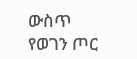ውስጥ የወገን ጦር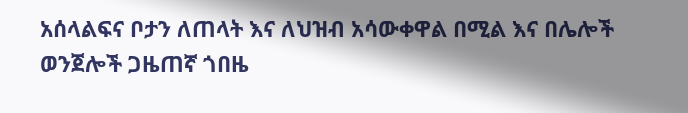አሰላልፍና ቦታን ለጠላት እና ለህዝብ አሳውቀዋል በሚል እና በሌሎች ወንጀሎች ጋዜጠኛ ጎበዜ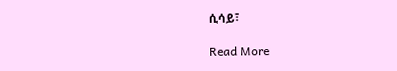ሲሳይ፣

Read More